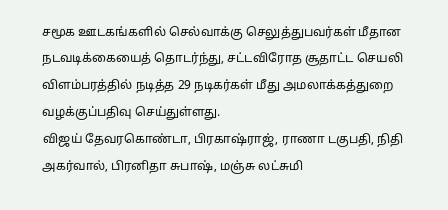சமூக ஊடகங்களில் செல்வாக்கு செலுத்துபவர்கள் மீதான நடவடிக்கையைத் தொடர்ந்து, சட்டவிரோத சூதாட்ட செயலி விளம்பரத்தில் நடித்த 29 நடிகர்கள் மீது அமலாக்கத்துறை வழக்குப்பதிவு செய்துள்ளது.
விஜய் தேவரகொண்டா, பிரகாஷ்ராஜ், ராணா டகுபதி, நிதி அகர்வால், பிரனிதா சுபாஷ், மஞ்சு லட்சுமி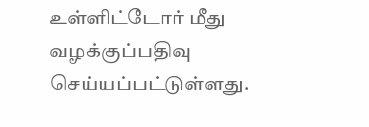உள்ளிட்டோர் மீது வழக்குப்பதிவு செய்யப்பட்டுள்ளது.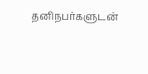தனிநபர்களுடன்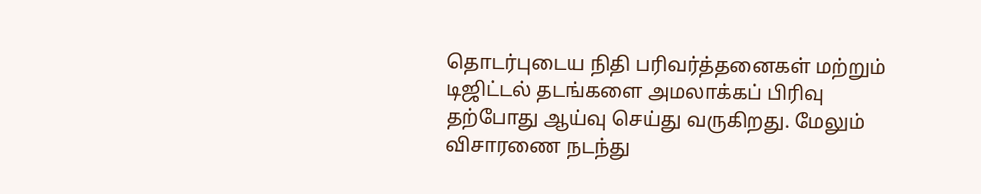தொடர்புடைய நிதி பரிவர்த்தனைகள் மற்றும் டிஜிட்டல் தடங்களை அமலாக்கப் பிரிவு தற்போது ஆய்வு செய்து வருகிறது. மேலும் விசாரணை நடந்து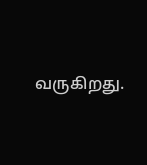வருகிறது.